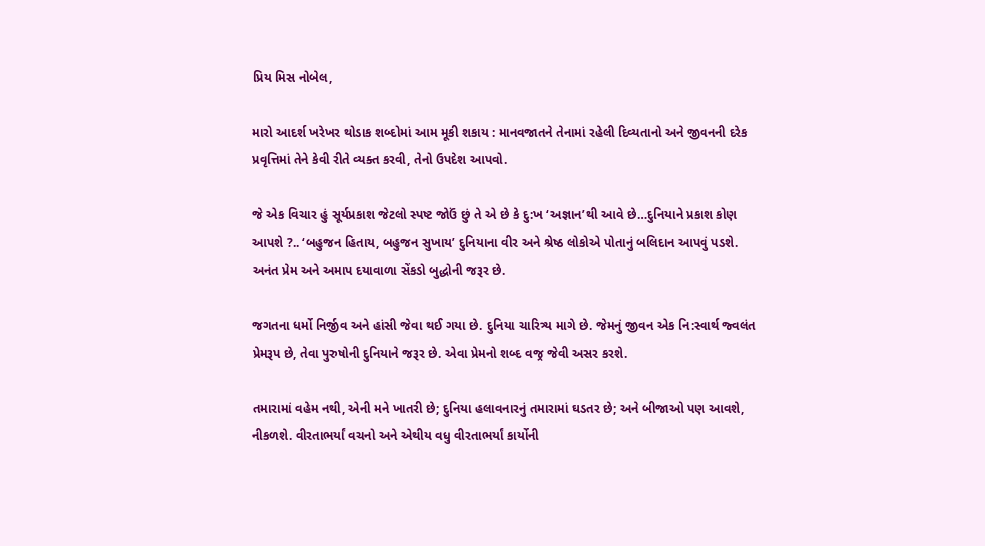પ્રિય મિસ નોબેલ,

મારો આદર્શ ખરેખર થોડાક શબ્દોમાં આમ મૂકી શકાય : માનવજાતને તેનામાં રહેલી દિવ્યતાનો અને જીવનની દરેક પ્રવૃત્તિમાં તેને કેવી રીતે વ્યક્ત કરવી, તેનો ઉપદેશ આપવો.

જે એક વિચાર હું સૂર્યપ્રકાશ જેટલો સ્પષ્ટ જોઉં છું તે એ છે કે દુ:ખ ‘અજ્ઞાન’થી આવે છે…દુનિયાને પ્રકાશ કોણ આપશે ?.. ‘બહુજન હિતાય, બહુજન સુખાય’ દુનિયાના વીર અને શ્રેષ્ઠ લોકોએ પોતાનું બલિદાન આપવું પડશે. અનંત પ્રેમ અને અમાપ દયાવાળા સેંકડો બુદ્ધોની જરૂર છે.

જગતના ધર્મો નિર્જીવ અને હાંસી જેવા થઈ ગયા છે. દુનિયા ચારિત્ર્ય માગે છે. જેમનું જીવન એક નિ:સ્વાર્થ જ્વલંત પ્રેમરૂપ છે, તેવા પુરુષોની દુનિયાને જરૂર છે. એવા પ્રેમનો શબ્દ વજ્ર જેવી અસર કરશે.

તમારામાં વહેમ નથી, એની મને ખાતરી છે; દુનિયા હલાવનારનું તમારામાં ઘડતર છે; અને બીજાઓ પણ આવશે, નીકળશે. વીરતાભર્યાં વચનો અને એથીય વધુ વીરતાભર્યાં કાર્યોની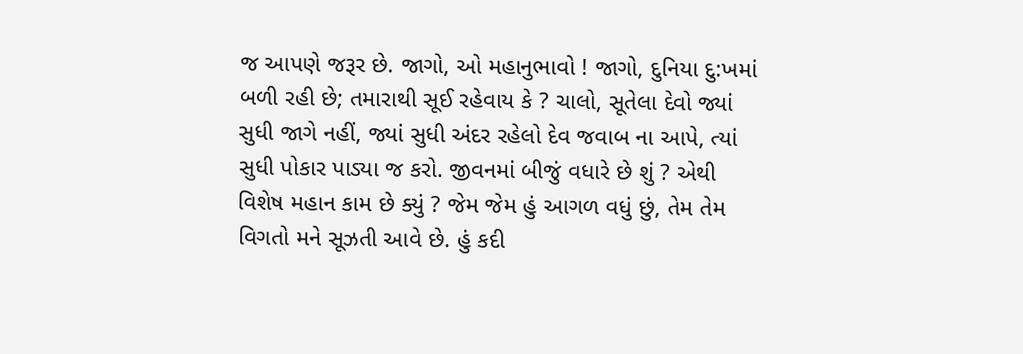જ આપણે જરૂર છે. જાગો, ઓ મહાનુભાવો ! જાગો, દુનિયા દુ:ખમાં બળી રહી છે; તમારાથી સૂઈ રહેવાય કે ? ચાલો, સૂતેલા દેવો જ્યાં સુધી જાગે નહીં, જ્યાં સુધી અંદર રહેલો દેવ જવાબ ના આપે, ત્યાં સુધી પોકાર પાડ્યા જ કરો. જીવનમાં બીજું વધારે છે શું ? એથી વિશેષ મહાન કામ છે ક્યું ? જેમ જેમ હું આગળ વધું છું, તેમ તેમ વિગતો મને સૂઝતી આવે છે. હું કદી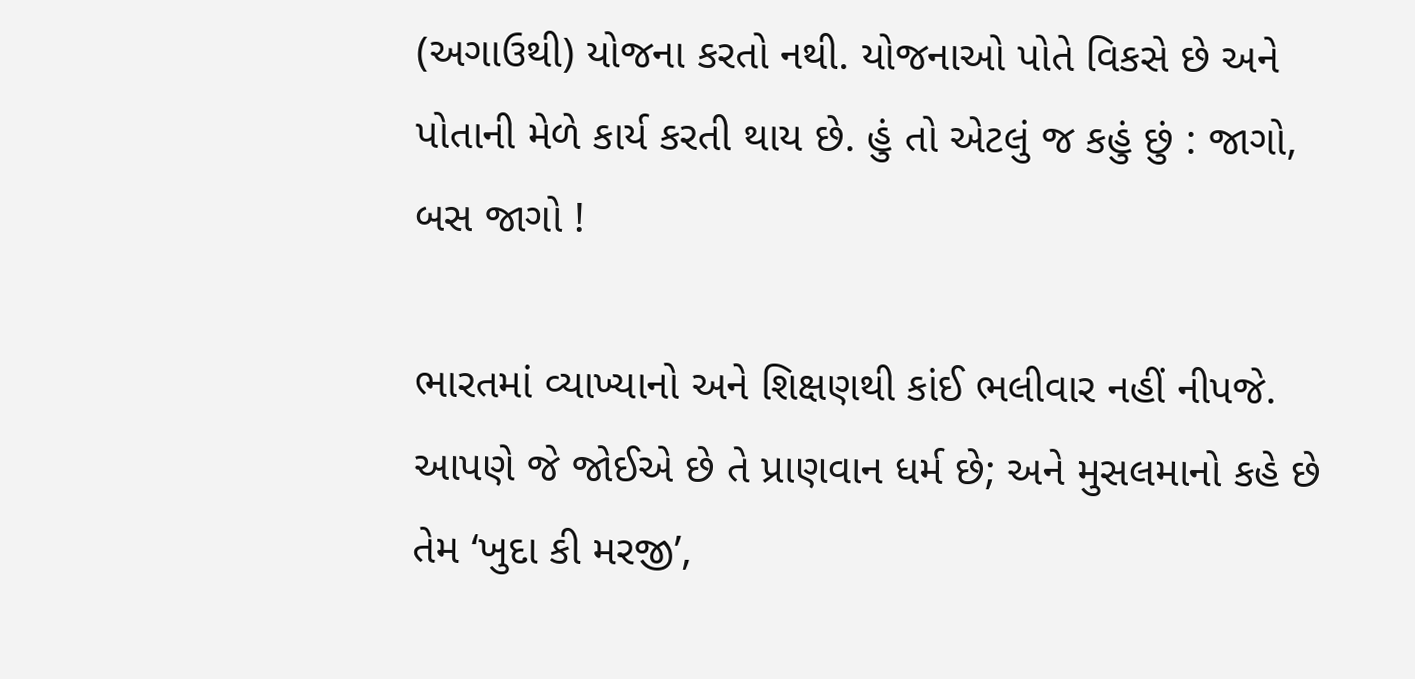(અગાઉથી) યોજના કરતો નથી. યોજનાઓ પોતે વિકસે છે અને પોતાની મેળે કાર્ય કરતી થાય છે. હું તો એટલું જ કહું છું : જાગો, બસ જાગો !

ભારતમાં વ્યાખ્યાનો અને શિક્ષણથી કાંઈ ભલીવાર નહીં નીપજે. આપણે જે જોઈએ છે તે પ્રાણવાન ધર્મ છે; અને મુસલમાનો કહે છે તેમ ‘ખુદા કી મરજી’,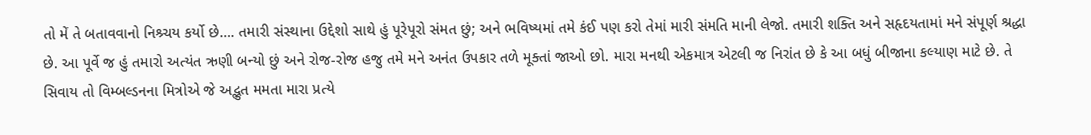તો મેં તે બતાવવાનો નિશ્ર્ચય કર્યો છે…. તમારી સંસ્થાના ઉદ્દેશો સાથે હું પૂરેપૂરો સંમત છું; અને ભવિષ્યમાં તમે કંઈ પણ કરો તેમાં મારી સંમતિ માની લેજો. તમારી શક્તિ અને સહૃદયતામાં મને સંપૂર્ણ શ્રદ્ધા છે. આ પૂર્વે જ હું તમારો અત્યંત ઋણી બન્યો છું અને રોજ-રોજ હજુ તમે મને અનંત ઉપકાર તળે મૂક્તાં જાઓ છો. મારા મનથી એકમાત્ર એટલી જ નિરાંત છે કે આ બધું બીજાના કલ્યાણ માટે છે. તે સિવાય તો વિમ્બલ્ડનના મિત્રોએ જે અદ્ભુત મમતા મારા પ્રત્યે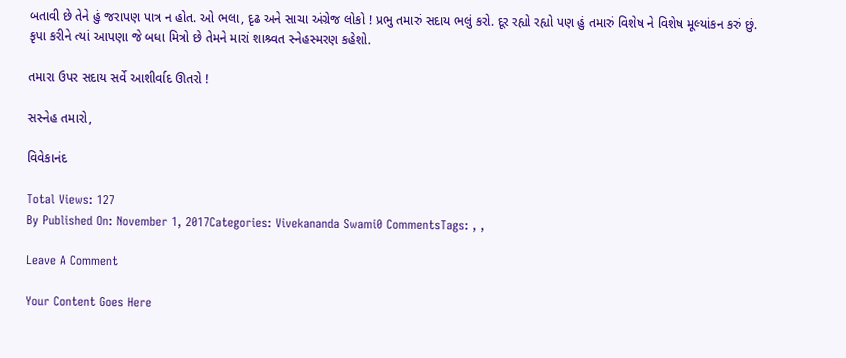બતાવી છે તેને હું જરાપણ પાત્ર ન હોત. ઓ ભલા, દૃઢ અને સાચા અંગ્રેજ લોકો ! પ્રભુ તમારું સદાય ભલું કરો. દૂર રહ્યો રહ્યો પણ હું તમારું વિશેષ ને વિશેષ મૂલ્યાંકન કરું છું. કૃપા કરીને ત્યાં આપણા જે બધા મિત્રો છે તેમને મારાં શાશ્ર્વત સ્નેહસ્મરણ કહેશો.

તમારા ઉપર સદાય સર્વે આશીર્વાદ ઊતરો !

સસ્નેહ તમારો,

વિવેકાનંદ

Total Views: 127
By Published On: November 1, 2017Categories: Vivekananda Swami0 CommentsTags: , ,

Leave A Comment

Your Content Goes Here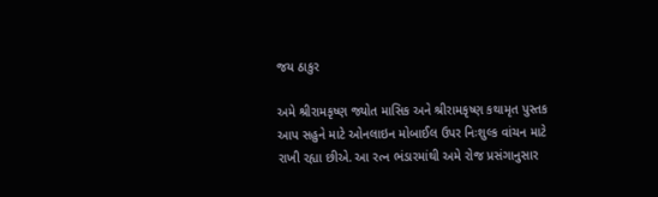જય ઠાકુર

અમે શ્રીરામકૃષ્ણ જ્યોત માસિક અને શ્રીરામકૃષ્ણ કથામૃત પુસ્તક આપ સહુને માટે ઓનલાઇન મોબાઈલ ઉપર નિઃશુલ્ક વાંચન માટે રાખી રહ્યા છીએ. આ રત્ન ભંડારમાંથી અમે રોજ પ્રસંગાનુસાર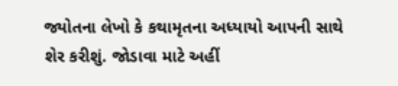જ્યોતના લેખો કે કથામૃતના અધ્યાયો આપની સાથે શેર કરીશું. જોડાવા માટે અહીં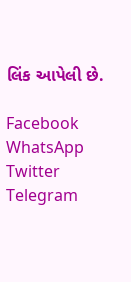લિંક આપેલી છે.

Facebook
WhatsApp
Twitter
Telegram